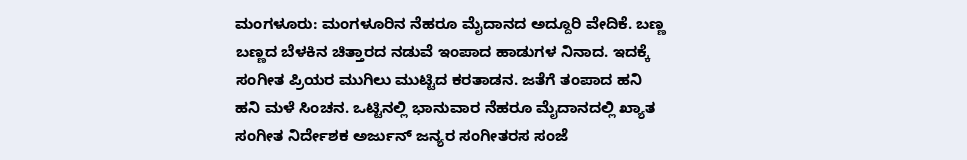ಮಂಗಳೂರು: ಮಂಗಳೂರಿನ ನೆಹರೂ ಮೈದಾನದ ಅದ್ದೂರಿ ವೇದಿಕೆ. ಬಣ್ಣ ಬಣ್ಣದ ಬೆಳಕಿನ ಚಿತ್ತಾರದ ನಡುವೆ ಇಂಪಾದ ಹಾಡುಗಳ ನಿನಾದ. ಇದಕ್ಕೆ ಸಂಗೀತ ಪ್ರಿಯರ ಮುಗಿಲು ಮುಟ್ಟಿದ ಕರತಾಡನ. ಜತೆಗೆ ತಂಪಾದ ಹನಿ ಹನಿ ಮಳೆ ಸಿಂಚನ. ಒಟ್ಟಿನಲ್ಲಿ ಭಾನುವಾರ ನೆಹರೂ ಮೈದಾನದಲ್ಲಿ ಖ್ಯಾತ ಸಂಗೀತ ನಿರ್ದೇಶಕ ಅರ್ಜುನ್ ಜನ್ಯರ ಸಂಗೀತರಸ ಸಂಜೆ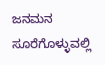ಜನಮನ ಸೂರೆಗೊಳ್ಳುವಲ್ಲಿ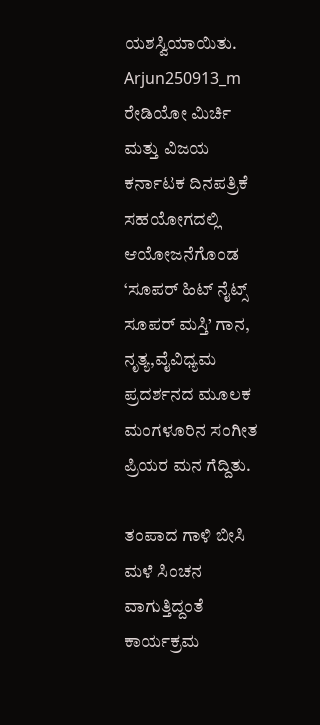ಯಶಸ್ವಿಯಾಯಿತು.
Arjun250913_m
ರೇಡಿಯೋ ಮಿರ್ಚಿ ಮತ್ತು ವಿಜಯ ಕರ್ನಾಟಕ ದಿನಪತ್ರಿಕೆ ಸಹಯೋಗದಲ್ಲಿ ಆಯೋಜನೆಗೊಂಡ ‘ಸೂಪರ್ ಹಿಟ್ ನೈಟ್ಸ್ ಸೂಪರ್ ಮಸ್ತಿ’ ಗಾನ, ನೃತ್ಯ,ವೈವಿಧ್ಯಮ ಪ್ರದರ್ಶನದ ಮೂಲಕ ಮಂಗಳೂರಿನ ಸಂಗೀತ ಪ್ರಿಯರ ಮನ ಗೆದ್ದಿತು.

ತಂಪಾದ ಗಾಳಿ ಬೀಸಿ ಮಳೆ ಸಿಂಚನ ವಾಗುತ್ತಿದ್ದಂತೆ ಕಾರ್ಯಕ್ರಮ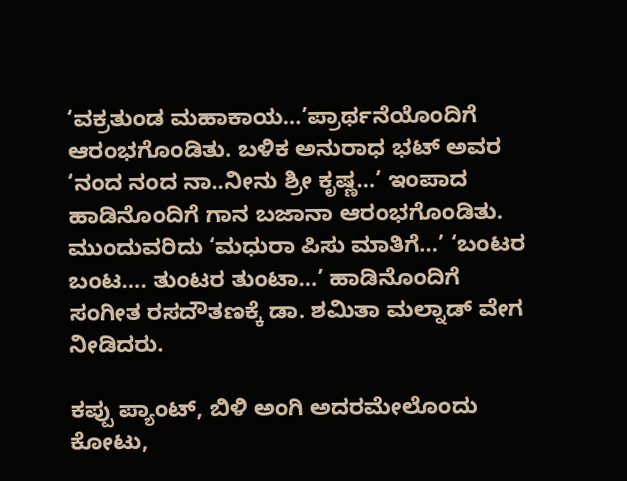‘ವಕ್ರತುಂಡ ಮಹಾಕಾಯ…’ಪ್ರಾರ್ಥನೆಯೊಂದಿಗೆ ಆರಂಭಗೊಂಡಿತು. ಬಳಿಕ ಅನುರಾಧ ಭಟ್ ಅವರ ‘ನಂದ ನಂದ ನಾ..ನೀನು ಶ್ರೀ ಕೃಷ್ಣ…’ ಇಂಪಾದ ಹಾಡಿನೊಂದಿಗೆ ಗಾನ ಬಜಾನಾ ಆರಂಭಗೊಂಡಿತು. ಮುಂದುವರಿದು ‘ಮಧುರಾ ಪಿಸು ಮಾತಿಗೆ…’ ‘ಬಂಟರ ಬಂಟ…. ತುಂಟರ ತುಂಟಾ…’ ಹಾಡಿನೊಂದಿಗೆ ಸಂಗೀತ ರಸದೌತಣಕ್ಕೆ ಡಾ. ಶಮಿತಾ ಮಲ್ನಾಡ್ ವೇಗ ನೀಡಿದರು.

ಕಪ್ಪು ಪ್ಯಾಂಟ್, ಬಿಳಿ ಅಂಗಿ ಅದರಮೇಲೊಂದು ಕೋಟು,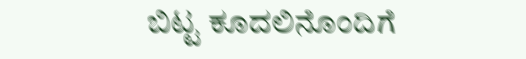ಬಿಟ್ಟ ಕೂದಲಿನೊಂದಿಗೆ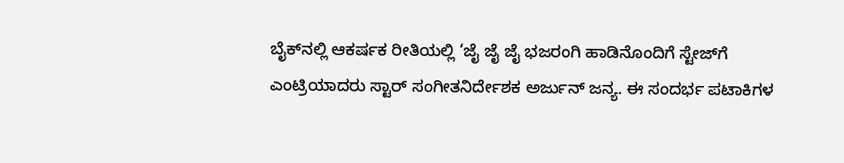ಬೈಕ್‌ನಲ್ಲಿ ಆಕರ್ಷಕ ರೀತಿಯಲ್ಲಿ ‘ಜೈ ಜೈ ಜೈ ಭಜರಂಗಿ ಹಾಡಿನೊಂದಿಗೆ ಸ್ಟೇಜ್‌ಗೆ ಎಂಟ್ರಿಯಾದರು ಸ್ಟಾರ್ ಸಂಗೀತನಿರ್ದೇಶಕ ಅರ್ಜುನ್ ಜನ್ಯ. ಈ ಸಂದರ್ಭ ಪಟಾಕಿಗಳ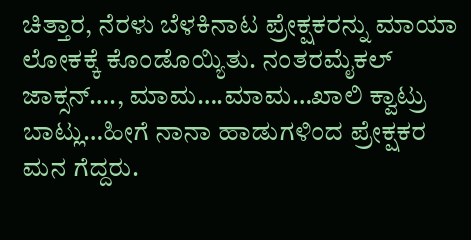ಚಿತ್ತಾರ, ನೆರಳು ಬೆಳಕಿನಾಟ ಪ್ರೇಕ್ಷಕರನ್ನು ಮಾಯಾ ಲೋಕಕ್ಕೆ ಕೊಂಡೊಯ್ಯಿತು. ನಂತರಮೈಕಲ್ ಜಾಕ್ಸನ್…., ಮಾಮ….ಮಾಮ…ಖಾಲಿ ಕ್ವಾಟ್ರು ಬಾಟ್ಲು…ಹೀಗೆ ನಾನಾ ಹಾಡುಗಳಿಂದ ಪ್ರೇಕ್ಷಕರ ಮನ ಗೆದ್ದರು.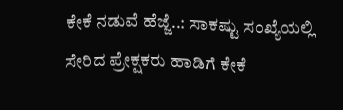ಕೇಕೆ ನಡುವೆ ಹೆಜ್ಜೆ..: ಸಾಕಷ್ಟು ಸಂಖ್ಯೆಯಲ್ಲಿ ಸೇರಿದ ಪ್ರೇಕ್ಷಕರು ಹಾಡಿಗೆ ಕೇಕೆ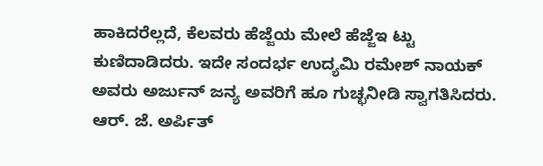ಹಾಕಿದರೆಲ್ಲದೆ, ಕೆಲವರು ಹೆಜ್ಜೆಯ ಮೇಲೆ ಹೆಜ್ಜೆಇ ಟ್ಟು ಕುಣಿದಾಡಿದರು. ಇದೇ ಸಂದರ್ಭ ಉದ್ಯಮಿ ರಮೇಶ್ ನಾಯಕ್ ಅವರು ಅರ್ಜುನ್ ಜನ್ಯ ಅವರಿಗೆ ಹೂ ಗುಚ್ಛನೀಡಿ ಸ್ವಾಗತಿಸಿದರು. ಆರ್. ಜೆ. ಅರ್ಪಿತ್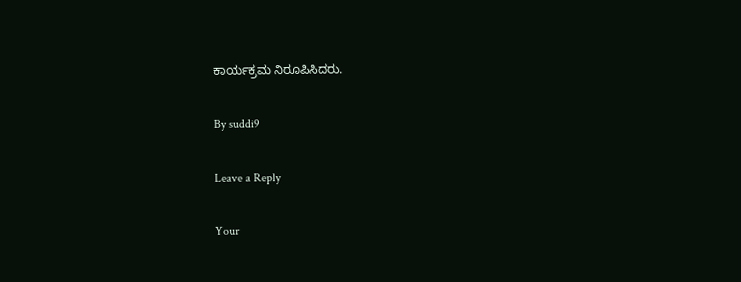ಕಾರ್ಯಕ್ರಮ ನಿರೂಪಿಸಿದರು.

By suddi9

Leave a Reply

Your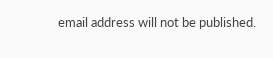email address will not be published.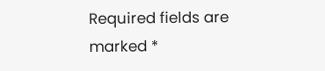Required fields are marked *